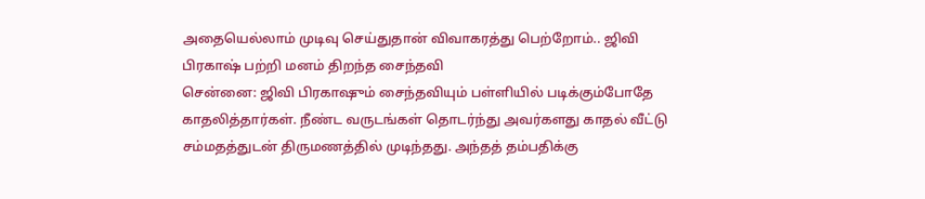அதையெல்லாம் முடிவு செய்துதான் விவாகரத்து பெற்றோம்.. ஜிவி பிரகாஷ் பற்றி மனம் திறந்த சைந்தவி
சென்னை: ஜிவி பிரகாஷும் சைந்தவியும் பள்ளியில் படிக்கும்போதே காதலித்தார்கள். நீண்ட வருடங்கள் தொடர்ந்து அவர்களது காதல் வீட்டு சம்மதத்துடன் திருமணத்தில் முடிந்தது. அந்தத் தம்பதிக்கு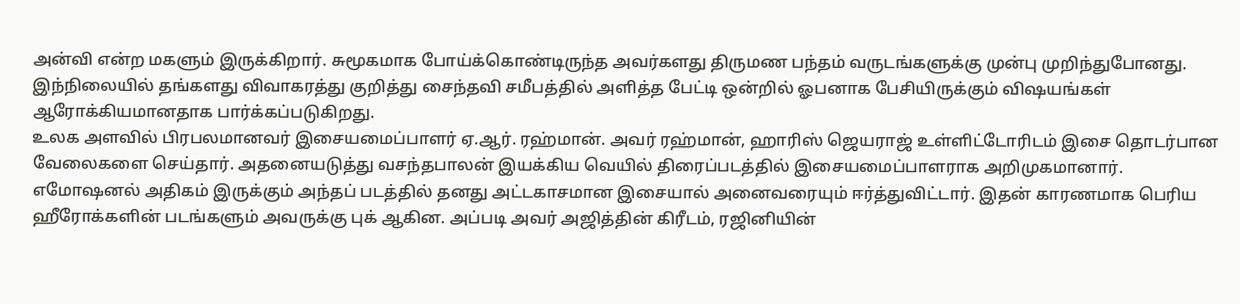அன்வி என்ற மகளும் இருக்கிறார். சுமூகமாக போய்க்கொண்டிருந்த அவர்களது திருமண பந்தம் வருடங்களுக்கு முன்பு முறிந்துபோனது. இந்நிலையில் தங்களது விவாகரத்து குறித்து சைந்தவி சமீபத்தில் அளித்த பேட்டி ஒன்றில் ஓபனாக பேசியிருக்கும் விஷயங்கள் ஆரோக்கியமானதாக பார்க்கப்படுகிறது.
உலக அளவில் பிரபலமானவர் இசையமைப்பாளர் ஏ.ஆர். ரஹ்மான். அவர் ரஹ்மான், ஹாரிஸ் ஜெயராஜ் உள்ளிட்டோரிடம் இசை தொடர்பான வேலைகளை செய்தார். அதனையடுத்து வசந்தபாலன் இயக்கிய வெயில் திரைப்படத்தில் இசையமைப்பாளராக அறிமுகமானார். எமோஷனல் அதிகம் இருக்கும் அந்தப் படத்தில் தனது அட்டகாசமான இசையால் அனைவரையும் ஈர்த்துவிட்டார். இதன் காரணமாக பெரிய ஹீரோக்களின் படங்களும் அவருக்கு புக் ஆகின. அப்படி அவர் அஜித்தின் கிரீடம், ரஜினியின்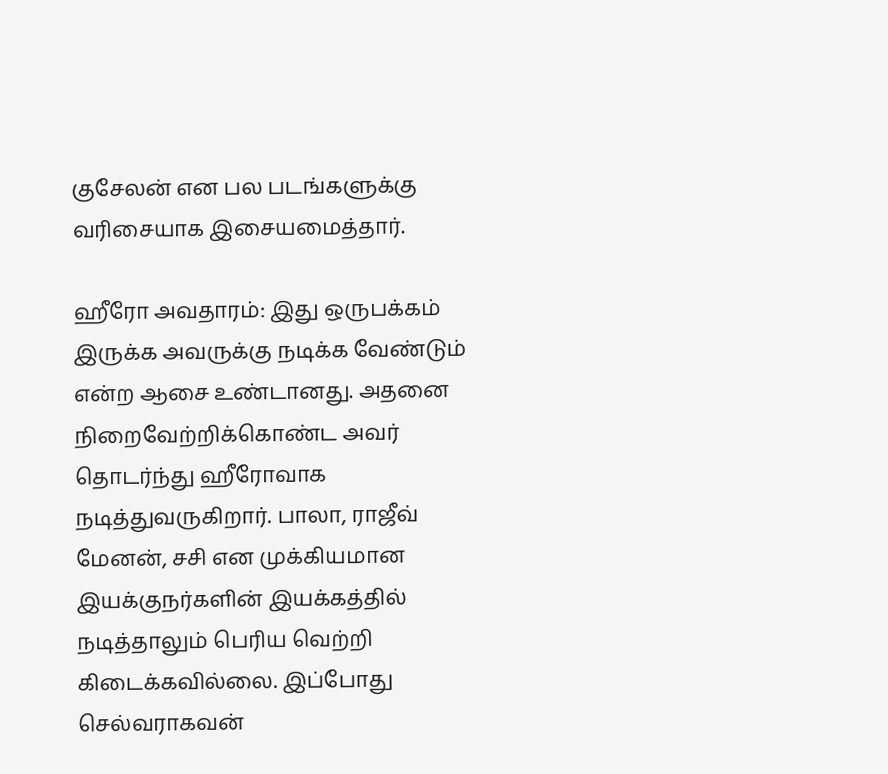குசேலன் என பல படங்களுக்கு வரிசையாக இசையமைத்தார்.

ஹீரோ அவதாரம்: இது ஒருபக்கம் இருக்க அவருக்கு நடிக்க வேண்டும் என்ற ஆசை உண்டானது. அதனை நிறைவேற்றிக்கொண்ட அவர் தொடர்ந்து ஹீரோவாக நடித்துவருகிறார். பாலா, ராஜீவ் மேனன், சசி என முக்கியமான இயக்குநர்களின் இயக்கத்தில் நடித்தாலும் பெரிய வெற்றி கிடைக்கவில்லை. இப்போது செல்வராகவன்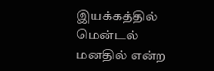இயக்கத்தில் மென்டல் மனதில் என்ற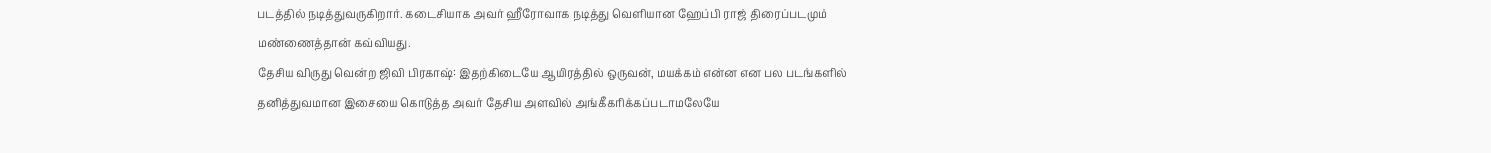படத்தில் நடித்துவருகிறார். கடைசியாக அவர் ஹீரோவாக நடித்து வெளியான ஹேப்பி ராஜ் திரைப்படமும் மண்ணைத்தான் கவ்வியது.
தேசிய விருது வென்ற ஜிவி பிரகாஷ்: இதற்கிடையே ஆயிரத்தில் ஒருவன், மயக்கம் என்ன என பல படங்களில் தனித்துவமான இசையை கொடுத்த அவர் தேசிய அளவில் அங்கீகரிக்கப்படாமலேயே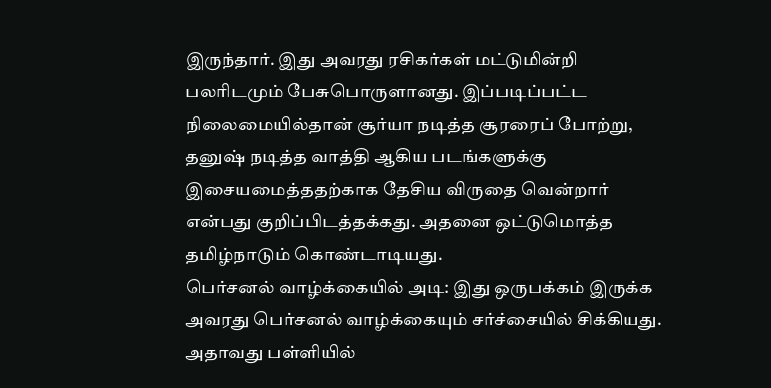இருந்தார். இது அவரது ரசிகர்கள் மட்டுமின்றி பலரிடமும் பேசுபொருளானது. இப்படிப்பட்ட நிலைமையில்தான் சூர்யா நடித்த சூரரைப் போற்று, தனுஷ் நடித்த வாத்தி ஆகிய படங்களுக்கு இசையமைத்ததற்காக தேசிய விருதை வென்றார் என்பது குறிப்பிடத்தக்கது. அதனை ஒட்டுமொத்த தமிழ்நாடும் கொண்டாடியது.
பெர்சனல் வாழ்க்கையில் அடி: இது ஒருபக்கம் இருக்க அவரது பெர்சனல் வாழ்க்கையும் சர்ச்சையில் சிக்கியது. அதாவது பள்ளியில்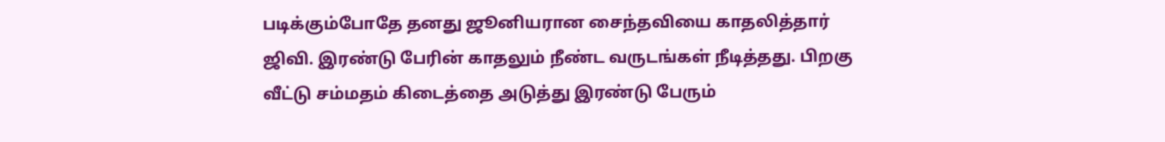படிக்கும்போதே தனது ஜூனியரான சைந்தவியை காதலித்தார் ஜிவி. இரண்டு பேரின் காதலும் நீண்ட வருடங்கள் நீடித்தது. பிறகு வீட்டு சம்மதம் கிடைத்தை அடுத்து இரண்டு பேரும்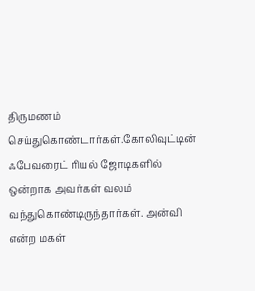திருமணம் செய்துகொண்டார்கள்.கோலிவுட்டின் ஃபேவரைட் ரியல் ஜோடிகளில் ஒன்றாக அவர்கள் வலம் வந்துகொண்டிருந்தார்கள். அன்வி என்ற மகள்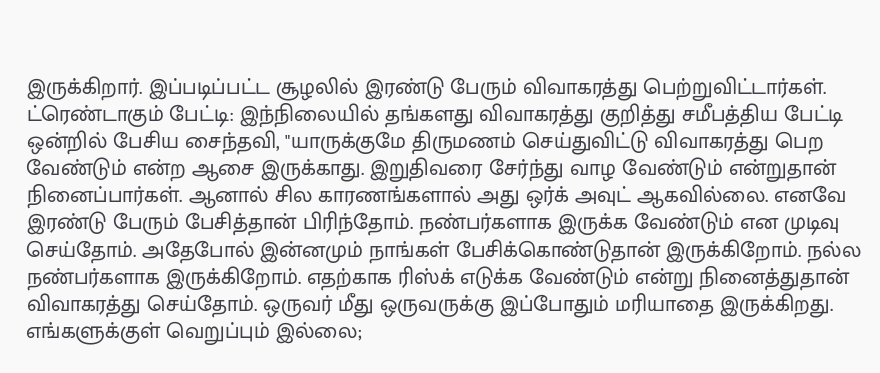இருக்கிறார். இப்படிப்பட்ட சூழலில் இரண்டு பேரும் விவாகரத்து பெற்றுவிட்டார்கள்.
ட்ரெண்டாகும் பேட்டி: இந்நிலையில் தங்களது விவாகரத்து குறித்து சமீபத்திய பேட்டி ஒன்றில் பேசிய சைந்தவி, "யாருக்குமே திருமணம் செய்துவிட்டு விவாகரத்து பெற வேண்டும் என்ற ஆசை இருக்காது. இறுதிவரை சேர்ந்து வாழ வேண்டும் என்றுதான் நினைப்பார்கள். ஆனால் சில காரணங்களால் அது ஒர்க் அவுட் ஆகவில்லை. எனவே இரண்டு பேரும் பேசித்தான் பிரிந்தோம். நண்பர்களாக இருக்க வேண்டும் என முடிவு செய்தோம். அதேபோல் இன்னமும் நாங்கள் பேசிக்கொண்டுதான் இருக்கிறோம். நல்ல நண்பர்களாக இருக்கிறோம். எதற்காக ரிஸ்க் எடுக்க வேண்டும் என்று நினைத்துதான் விவாகரத்து செய்தோம். ஒருவர் மீது ஒருவருக்கு இப்போதும் மரியாதை இருக்கிறது. எங்களுக்குள் வெறுப்பும் இல்லை;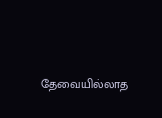தேவையில்லாத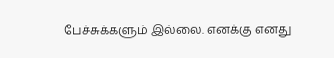பேச்சுக்களும் இல்லை. எனக்கு எனது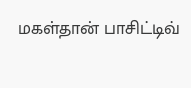மகள்தான் பாசிட்டிவ்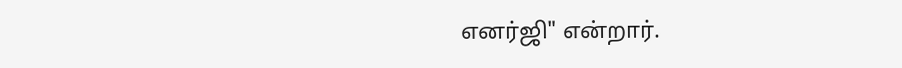எனர்ஜி" என்றார்.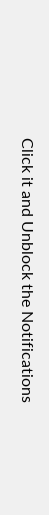Click it and Unblock the Notifications